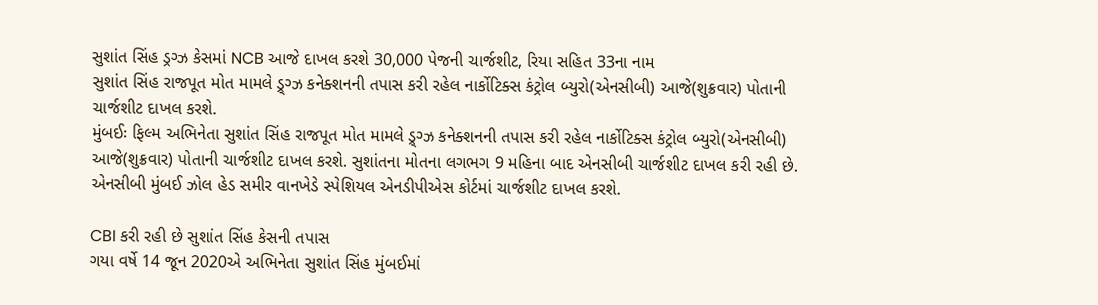સુશાંત સિંહ ડ્રગ્ઝ કેસમાં NCB આજે દાખલ કરશે 30,000 પેજની ચાર્જશીટ, રિયા સહિત 33ના નામ
સુશાંત સિંહ રાજપૂત મોત મામલે ડ્ર્ગ્ઝ કનેક્શનની તપાસ કરી રહેલ નાર્કોટિક્સ કંટ્રોલ બ્યુરો(એનસીબી) આજે(શુક્રવાર) પોતાની ચાર્જશીટ દાખલ કરશે.
મુંબઈઃ ફિલ્મ અભિનેતા સુશાંત સિંહ રાજપૂત મોત મામલે ડ્ર્ગ્ઝ કનેક્શનની તપાસ કરી રહેલ નાર્કોટિક્સ કંટ્રોલ બ્યુરો(એનસીબી) આજે(શુક્રવાર) પોતાની ચાર્જશીટ દાખલ કરશે. સુશાંતના મોતના લગભગ 9 મહિના બાદ એનસીબી ચાર્જશીટ દાખલ કરી રહી છે. એનસીબી મુંબઈ ઝોલ હેડ સમીર વાનખેડે સ્પેશિયલ એનડીપીએસ કોર્ટમાં ચાર્જશીટ દાખલ કરશે.

CBI કરી રહી છે સુશાંત સિંહ કેસની તપાસ
ગયા વર્ષે 14 જૂન 2020એ અભિનેતા સુશાંત સિંહ મુંબઈમાં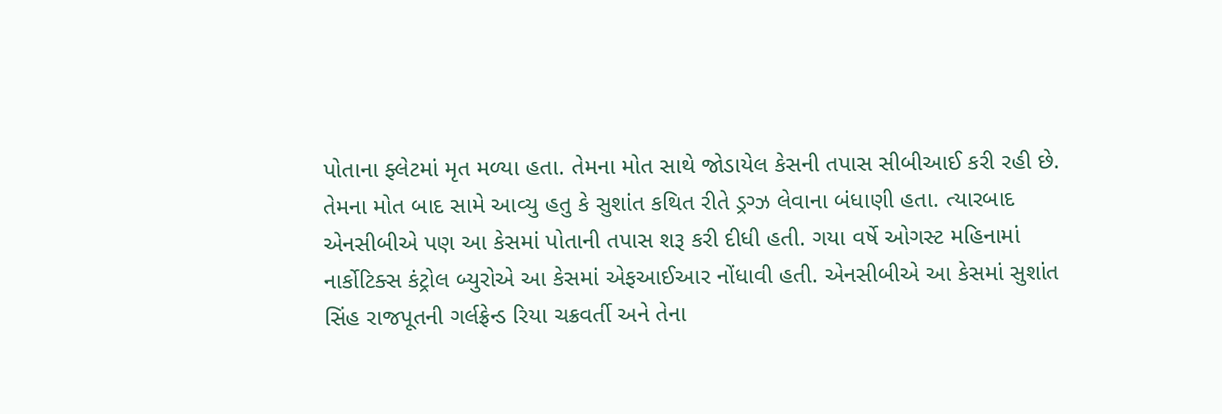પોતાના ફ્લેટમાં મૃત મળ્યા હતા. તેમના મોત સાથે જોડાયેલ કેસની તપાસ સીબીઆઈ કરી રહી છે. તેમના મોત બાદ સામે આવ્યુ હતુ કે સુશાંત કથિત રીતે ડ્રગ્ઝ લેવાના બંધાણી હતા. ત્યારબાદ એનસીબીએ પણ આ કેસમાં પોતાની તપાસ શરૂ કરી દીધી હતી. ગયા વર્ષે ઓગસ્ટ મહિનામાં નાર્કોટિક્સ કંટ્રોલ બ્યુરોએ આ કેસમાં એફઆઈઆર નોંધાવી હતી. એનસીબીએ આ કેસમાં સુશાંત સિંહ રાજપૂતની ગર્લફ્રેન્ડ રિયા ચક્રવર્તી અને તેના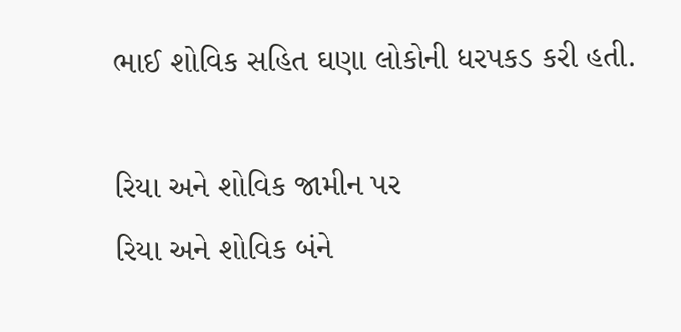ભાઈ શોવિક સહિત ઘણા લોકોની ધરપકડ કરી હતી.

રિયા અને શોવિક જામીન પર
રિયા અને શોવિક બંને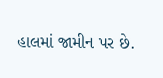હાલમાં જામીન પર છે.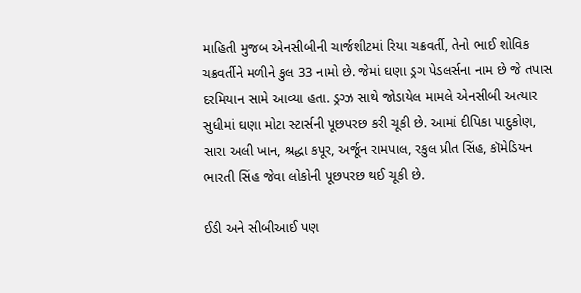માહિતી મુજબ એનસીબીની ચાર્જશીટમાં રિયા ચક્રવર્તી, તેનો ભાઈ શોવિક ચક્રવર્તીને મળીને કુલ 33 નામો છે. જેમાં ઘણા ડ્રગ પેડલર્સના નામ છે જે તપાસ દરમિયાન સામે આવ્યા હતા. ડ્રગ્ઝ સાથે જોડાયેલ મામલે એનસીબી અત્યાર સુધીમાં ઘણા મોટા સ્ટાર્સની પૂછપરછ કરી ચૂકી છે. આમાં દીપિકા પાદુકોણ, સારા અલી ખાન, શ્રદ્ધા કપૂર, અર્જૂન રામપાલ, રકુલ પ્રીત સિંહ, કૉમેડિયન ભારતી સિંહ જેવા લોકોની પૂછપરછ થઈ ચૂકી છે.

ઈડી અને સીબીઆઈ પણ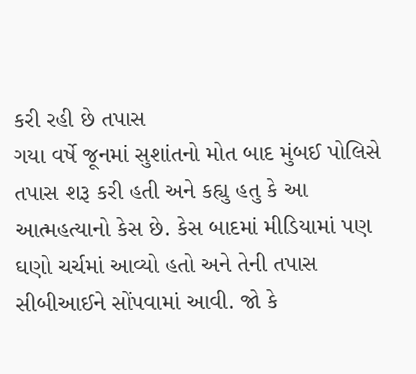કરી રહી છે તપાસ
ગયા વર્ષે જૂનમાં સુશાંતનો મોત બાદ મુંબઈ પોલિસે તપાસ શરૂ કરી હતી અને કહ્યુ હતુ કે આ આત્મહત્યાનો કેસ છે. કેસ બાદમાં મીડિયામાં પણ ઘણો ચર્ચમાં આવ્યો હતો અને તેની તપાસ સીબીઆઈને સોંપવામાં આવી. જો કે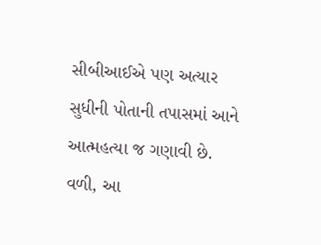સીબીઆઈએ પણ અત્યાર સુધીની પોતાની તપાસમાં આને આત્મહત્યા જ ગણાવી છે. વળી, આ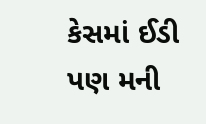કેસમાં ઈડી પણ મની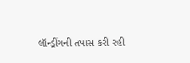લૉન્ડ્રીંગની તપાસ કરી રહી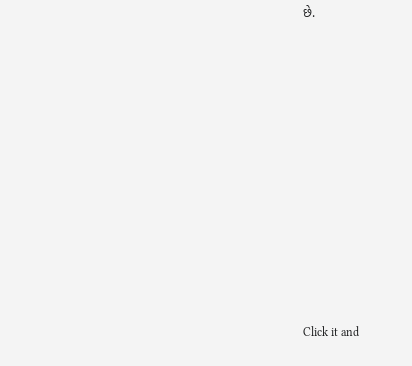છે.












Click it and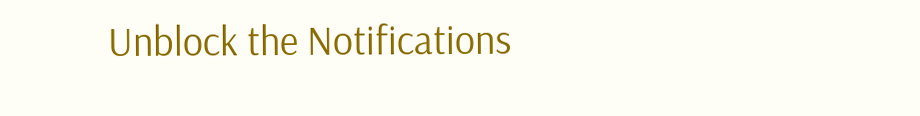Unblock the Notifications